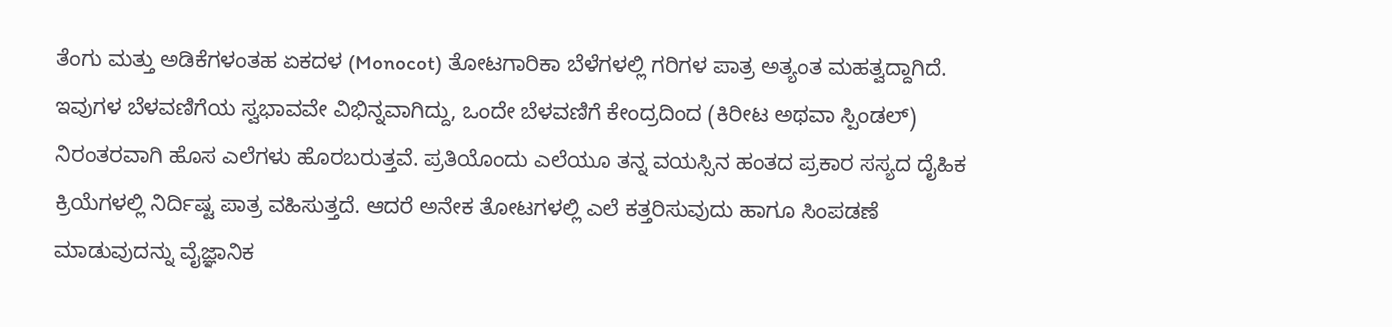ತೆಂಗು ಮತ್ತು ಅಡಿಕೆಗಳಂತಹ ಏಕದಳ (Monocot) ತೋಟಗಾರಿಕಾ ಬೆಳೆಗಳಲ್ಲಿ ಗರಿಗಳ ಪಾತ್ರ ಅತ್ಯಂತ ಮಹತ್ವದ್ದಾಗಿದೆ. ಇವುಗಳ ಬೆಳವಣಿಗೆಯ ಸ್ವಭಾವವೇ ವಿಭಿನ್ನವಾಗಿದ್ದು, ಒಂದೇ ಬೆಳವಣಿಗೆ ಕೇಂದ್ರದಿಂದ (ಕಿರೀಟ ಅಥವಾ ಸ್ಪಿಂಡಲ್) ನಿರಂತರವಾಗಿ ಹೊಸ ಎಲೆಗಳು ಹೊರಬರುತ್ತವೆ. ಪ್ರತಿಯೊಂದು ಎಲೆಯೂ ತನ್ನ ವಯಸ್ಸಿನ ಹಂತದ ಪ್ರಕಾರ ಸಸ್ಯದ ದೈಹಿಕ ಕ್ರಿಯೆಗಳಲ್ಲಿ ನಿರ್ದಿಷ್ಟ ಪಾತ್ರ ವಹಿಸುತ್ತದೆ. ಆದರೆ ಅನೇಕ ತೋಟಗಳಲ್ಲಿ ಎಲೆ ಕತ್ತರಿಸುವುದು ಹಾಗೂ ಸಿಂಪಡಣೆ ಮಾಡುವುದನ್ನು ವೈಜ್ಞಾನಿಕ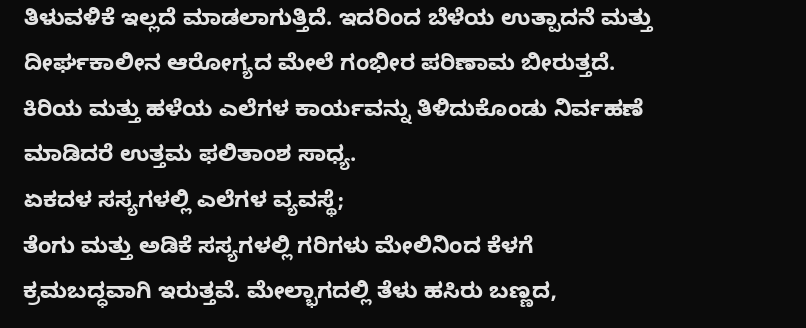ತಿಳುವಳಿಕೆ ಇಲ್ಲದೆ ಮಾಡಲಾಗುತ್ತಿದೆ. ಇದರಿಂದ ಬೆಳೆಯ ಉತ್ಪಾದನೆ ಮತ್ತು ದೀರ್ಘಕಾಲೀನ ಆರೋಗ್ಯದ ಮೇಲೆ ಗಂಭೀರ ಪರಿಣಾಮ ಬೀರುತ್ತದೆ. ಕಿರಿಯ ಮತ್ತು ಹಳೆಯ ಎಲೆಗಳ ಕಾರ್ಯವನ್ನು ತಿಳಿದುಕೊಂಡು ನಿರ್ವಹಣೆ ಮಾಡಿದರೆ ಉತ್ತಮ ಫಲಿತಾಂಶ ಸಾಧ್ಯ.
ಏಕದಳ ಸಸ್ಯಗಳಲ್ಲಿ ಎಲೆಗಳ ವ್ಯವಸ್ಥೆ;
ತೆಂಗು ಮತ್ತು ಅಡಿಕೆ ಸಸ್ಯಗಳಲ್ಲಿ ಗರಿಗಳು ಮೇಲಿನಿಂದ ಕೆಳಗೆ ಕ್ರಮಬದ್ಧವಾಗಿ ಇರುತ್ತವೆ. ಮೇಲ್ಭಾಗದಲ್ಲಿ ತೆಳು ಹಸಿರು ಬಣ್ಣದ,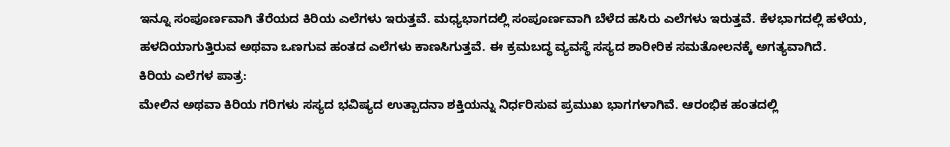ಇನ್ನೂ ಸಂಪೂರ್ಣವಾಗಿ ತೆರೆಯದ ಕಿರಿಯ ಎಲೆಗಳು ಇರುತ್ತವೆ. ಮಧ್ಯಭಾಗದಲ್ಲಿ ಸಂಪೂರ್ಣವಾಗಿ ಬೆಳೆದ ಹಸಿರು ಎಲೆಗಳು ಇರುತ್ತವೆ. ಕೆಳಭಾಗದಲ್ಲಿ ಹಳೆಯ, ಹಳದಿಯಾಗುತ್ತಿರುವ ಅಥವಾ ಒಣಗುವ ಹಂತದ ಎಲೆಗಳು ಕಾಣಸಿಗುತ್ತವೆ. ಈ ಕ್ರಮಬದ್ಧ ವ್ಯವಸ್ಥೆ ಸಸ್ಯದ ಶಾರೀರಿಕ ಸಮತೋಲನಕ್ಕೆ ಅಗತ್ಯವಾಗಿದೆ.
ಕಿರಿಯ ಎಲೆಗಳ ಪಾತ್ರ:
ಮೇಲಿನ ಅಥವಾ ಕಿರಿಯ ಗರಿಗಳು ಸಸ್ಯದ ಭವಿಷ್ಯದ ಉತ್ಪಾದನಾ ಶಕ್ತಿಯನ್ನು ನಿರ್ಧರಿಸುವ ಪ್ರಮುಖ ಭಾಗಗಳಾಗಿವೆ. ಆರಂಭಿಕ ಹಂತದಲ್ಲಿ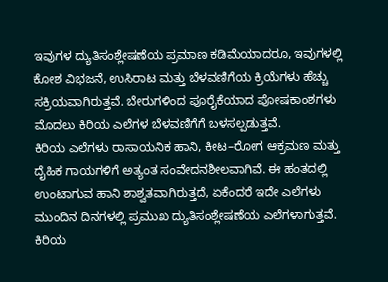ಇವುಗಳ ದ್ಯುತಿಸಂಶ್ಲೇಷಣೆಯ ಪ್ರಮಾಣ ಕಡಿಮೆಯಾದರೂ, ಇವುಗಳಲ್ಲಿ ಕೋಶ ವಿಭಜನೆ, ಉಸಿರಾಟ ಮತ್ತು ಬೆಳವಣಿಗೆಯ ಕ್ರಿಯೆಗಳು ಹೆಚ್ಚು ಸಕ್ರಿಯವಾಗಿರುತ್ತವೆ. ಬೇರುಗಳಿಂದ ಪೂರೈಕೆಯಾದ ಪೋಷಕಾಂಶಗಳು ಮೊದಲು ಕಿರಿಯ ಎಲೆಗಳ ಬೆಳವಣಿಗೆಗೆ ಬಳಸಲ್ಪಡುತ್ತವೆ.
ಕಿರಿಯ ಎಲೆಗಳು ರಾಸಾಯನಿಕ ಹಾನಿ, ಕೀಟ–ರೋಗ ಆಕ್ರಮಣ ಮತ್ತು ದೈಹಿಕ ಗಾಯಗಳಿಗೆ ಅತ್ಯಂತ ಸಂವೇದನಶೀಲವಾಗಿವೆ. ಈ ಹಂತದಲ್ಲಿ ಉಂಟಾಗುವ ಹಾನಿ ಶಾಶ್ವತವಾಗಿರುತ್ತದೆ, ಏಕೆಂದರೆ ಇದೇ ಎಲೆಗಳು ಮುಂದಿನ ದಿನಗಳಲ್ಲಿ ಪ್ರಮುಖ ದ್ಯುತಿಸಂಶ್ಲೇಷಣೆಯ ಎಲೆಗಳಾಗುತ್ತವೆ. ಕಿರಿಯ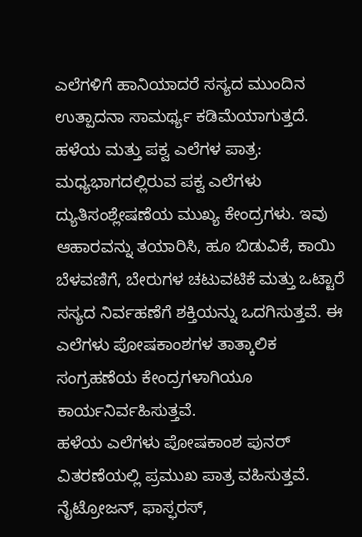ಎಲೆಗಳಿಗೆ ಹಾನಿಯಾದರೆ ಸಸ್ಯದ ಮುಂದಿನ ಉತ್ಪಾದನಾ ಸಾಮರ್ಥ್ಯ ಕಡಿಮೆಯಾಗುತ್ತದೆ.
ಹಳೆಯ ಮತ್ತು ಪಕ್ವ ಎಲೆಗಳ ಪಾತ್ರ:
ಮಧ್ಯಭಾಗದಲ್ಲಿರುವ ಪಕ್ವ ಎಲೆಗಳು ದ್ಯುತಿಸಂಶ್ಲೇಷಣೆಯ ಮುಖ್ಯ ಕೇಂದ್ರಗಳು. ಇವು ಆಹಾರವನ್ನು ತಯಾರಿಸಿ, ಹೂ ಬಿಡುವಿಕೆ, ಕಾಯಿ ಬೆಳವಣಿಗೆ, ಬೇರುಗಳ ಚಟುವಟಿಕೆ ಮತ್ತು ಒಟ್ಟಾರೆ ಸಸ್ಯದ ನಿರ್ವಹಣೆಗೆ ಶಕ್ತಿಯನ್ನು ಒದಗಿಸುತ್ತವೆ. ಈ ಎಲೆಗಳು ಪೋಷಕಾಂಶಗಳ ತಾತ್ಕಾಲಿಕ ಸಂಗ್ರಹಣೆಯ ಕೇಂದ್ರಗಳಾಗಿಯೂ ಕಾರ್ಯನಿರ್ವಹಿಸುತ್ತವೆ.
ಹಳೆಯ ಎಲೆಗಳು ಪೋಷಕಾಂಶ ಪುನರ್ ವಿತರಣೆಯಲ್ಲಿ ಪ್ರಮುಖ ಪಾತ್ರ ವಹಿಸುತ್ತವೆ. ನೈಟ್ರೋಜನ್, ಫಾಸ್ಫರಸ್,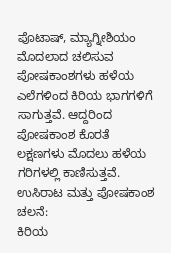ಪೊಟಾಷ್, ಮ್ಯಾಗ್ನೀಶಿಯಂ ಮೊದಲಾದ ಚಲಿಸುವ ಪೋಷಕಾಂಶಗಳು ಹಳೆಯ ಎಲೆಗಳಿಂದ ಕಿರಿಯ ಭಾಗಗಳಿಗೆ ಸಾಗುತ್ತವೆ. ಆದ್ದರಿಂದ ಪೋಷಕಾಂಶ ಕೊರತೆ ಲಕ್ಷಣಗಳು ಮೊದಲು ಹಳೆಯ ಗರಿಗಳಲ್ಲಿ ಕಾಣಿಸುತ್ತವೆ.
ಉಸಿರಾಟ ಮತ್ತು ಪೋಷಕಾಂಶ ಚಲನೆ:
ಕಿರಿಯ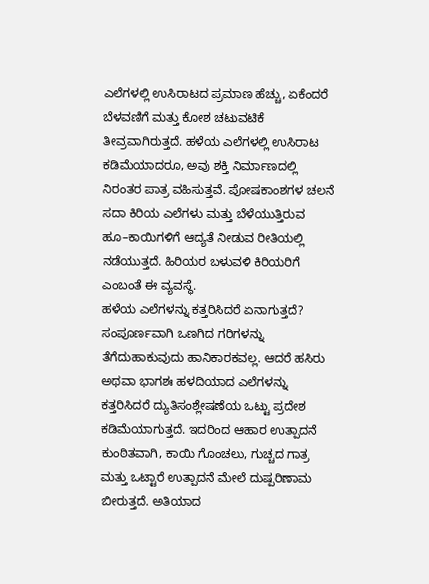ಎಲೆಗಳಲ್ಲಿ ಉಸಿರಾಟದ ಪ್ರಮಾಣ ಹೆಚ್ಚು, ಏಕೆಂದರೆ ಬೆಳವಣಿಗೆ ಮತ್ತು ಕೋಶ ಚಟುವಟಿಕೆ ತೀವ್ರವಾಗಿರುತ್ತದೆ. ಹಳೆಯ ಎಲೆಗಳಲ್ಲಿ ಉಸಿರಾಟ ಕಡಿಮೆಯಾದರೂ, ಅವು ಶಕ್ತಿ ನಿರ್ಮಾಣದಲ್ಲಿ ನಿರಂತರ ಪಾತ್ರ ವಹಿಸುತ್ತವೆ. ಪೋಷಕಾಂಶಗಳ ಚಲನೆ ಸದಾ ಕಿರಿಯ ಎಲೆಗಳು ಮತ್ತು ಬೆಳೆಯುತ್ತಿರುವ ಹೂ–ಕಾಯಿಗಳಿಗೆ ಆದ್ಯತೆ ನೀಡುವ ರೀತಿಯಲ್ಲಿ ನಡೆಯುತ್ತದೆ. ಹಿರಿಯರ ಬಳುವಳಿ ಕಿರಿಯರಿಗೆ ಎಂಬಂತೆ ಈ ವ್ಯವಸ್ಥೆ.
ಹಳೆಯ ಎಲೆಗಳನ್ನು ಕತ್ತರಿಸಿದರೆ ಏನಾಗುತ್ತದೆ?
ಸಂಪೂರ್ಣವಾಗಿ ಒಣಗಿದ ಗರಿಗಳನ್ನು ತೆಗೆದುಹಾಕುವುದು ಹಾನಿಕಾರಕವಲ್ಲ. ಆದರೆ ಹಸಿರು ಅಥವಾ ಭಾಗಶಃ ಹಳದಿಯಾದ ಎಲೆಗಳನ್ನು ಕತ್ತರಿಸಿದರೆ ದ್ಯುತಿಸಂಶ್ಲೇಷಣೆಯ ಒಟ್ಟು ಪ್ರದೇಶ ಕಡಿಮೆಯಾಗುತ್ತದೆ. ಇದರಿಂದ ಆಹಾರ ಉತ್ಪಾದನೆ ಕುಂಠಿತವಾಗಿ, ಕಾಯಿ ಗೊಂಚಲು, ಗುಚ್ಚದ ಗಾತ್ರ ಮತ್ತು ಒಟ್ಟಾರೆ ಉತ್ಪಾದನೆ ಮೇಲೆ ದುಷ್ಪರಿಣಾಮ ಬೀರುತ್ತದೆ. ಅತಿಯಾದ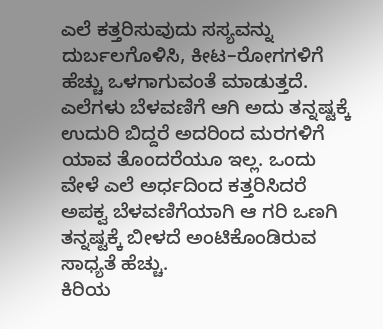ಎಲೆ ಕತ್ತರಿಸುವುದು ಸಸ್ಯವನ್ನು ದುರ್ಬಲಗೊಳಿಸಿ, ಕೀಟ–ರೋಗಗಳಿಗೆ ಹೆಚ್ಚು ಒಳಗಾಗುವಂತೆ ಮಾಡುತ್ತದೆ. ಎಲೆಗಳು ಬೆಳವಣಿಗೆ ಆಗಿ ಅದು ತನ್ನಷ್ಟಕ್ಕೆ ಉದುರಿ ಬಿದ್ದರೆ ಅದರಿಂದ ಮರಗಳಿಗೆ ಯಾವ ತೊಂದರೆಯೂ ಇಲ್ಲ. ಒಂದು ವೇಳೆ ಎಲೆ ಅರ್ಧದಿಂದ ಕತ್ತರಿಸಿದರೆ ಅಪಕ್ವ ಬೆಳವಣಿಗೆಯಾಗಿ ಆ ಗರಿ ಒಣಗಿ ತನ್ನಷ್ಟಕ್ಕೆ ಬೀಳದೆ ಅಂಟಿಕೊಂಡಿರುವ ಸಾಧ್ಯತೆ ಹೆಚ್ಚು.
ಕಿರಿಯ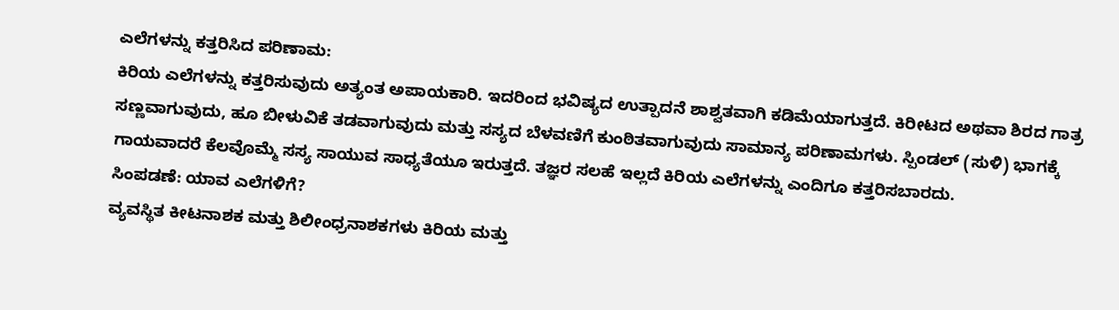ಎಲೆಗಳನ್ನು ಕತ್ತರಿಸಿದ ಪರಿಣಾಮ:
ಕಿರಿಯ ಎಲೆಗಳನ್ನು ಕತ್ತರಿಸುವುದು ಅತ್ಯಂತ ಅಪಾಯಕಾರಿ. ಇದರಿಂದ ಭವಿಷ್ಯದ ಉತ್ಪಾದನೆ ಶಾಶ್ವತವಾಗಿ ಕಡಿಮೆಯಾಗುತ್ತದೆ. ಕಿರೀಟದ ಅಥವಾ ಶಿರದ ಗಾತ್ರ ಸಣ್ಣವಾಗುವುದು, ಹೂ ಬೀಳುವಿಕೆ ತಡವಾಗುವುದು ಮತ್ತು ಸಸ್ಯದ ಬೆಳವಣಿಗೆ ಕುಂಠಿತವಾಗುವುದು ಸಾಮಾನ್ಯ ಪರಿಣಾಮಗಳು. ಸ್ಪಿಂಡಲ್ (ಸುಳಿ) ಭಾಗಕ್ಕೆ ಗಾಯವಾದರೆ ಕೆಲವೊಮ್ಮೆ ಸಸ್ಯ ಸಾಯುವ ಸಾಧ್ಯತೆಯೂ ಇರುತ್ತದೆ. ತಜ್ಞರ ಸಲಹೆ ಇಲ್ಲದೆ ಕಿರಿಯ ಎಲೆಗಳನ್ನು ಎಂದಿಗೂ ಕತ್ತರಿಸಬಾರದು.
ಸಿಂಪಡಣೆ: ಯಾವ ಎಲೆಗಳಿಗೆ?
ವ್ಯವಸ್ಥಿತ ಕೀಟನಾಶಕ ಮತ್ತು ಶಿಲೀಂಧ್ರನಾಶಕಗಳು ಕಿರಿಯ ಮತ್ತು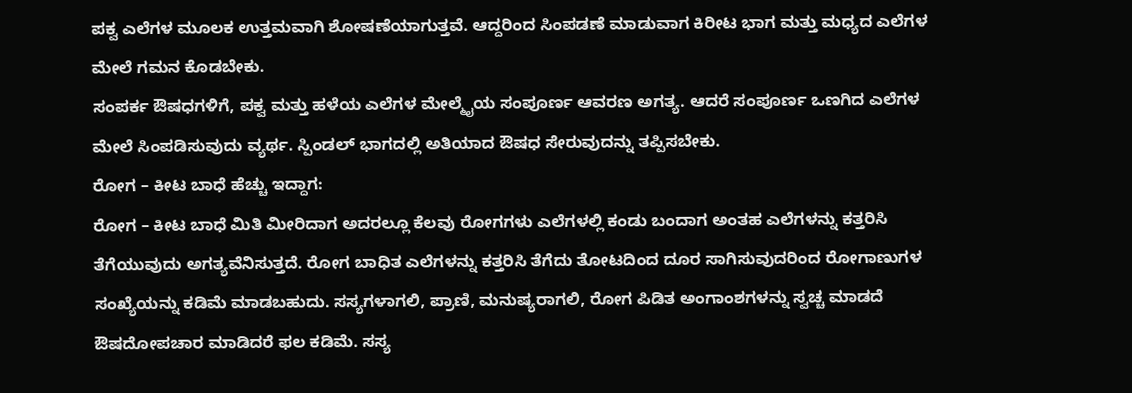ಪಕ್ವ ಎಲೆಗಳ ಮೂಲಕ ಉತ್ತಮವಾಗಿ ಶೋಷಣೆಯಾಗುತ್ತವೆ. ಆದ್ದರಿಂದ ಸಿಂಪಡಣೆ ಮಾಡುವಾಗ ಕಿರೀಟ ಭಾಗ ಮತ್ತು ಮಧ್ಯದ ಎಲೆಗಳ ಮೇಲೆ ಗಮನ ಕೊಡಬೇಕು.
ಸಂಪರ್ಕ ಔಷಧಗಳಿಗೆ, ಪಕ್ವ ಮತ್ತು ಹಳೆಯ ಎಲೆಗಳ ಮೇಲ್ಮೈಯ ಸಂಪೂರ್ಣ ಆವರಣ ಅಗತ್ಯ. ಆದರೆ ಸಂಪೂರ್ಣ ಒಣಗಿದ ಎಲೆಗಳ ಮೇಲೆ ಸಿಂಪಡಿಸುವುದು ವ್ಯರ್ಥ. ಸ್ಪಿಂಡಲ್ ಭಾಗದಲ್ಲಿ ಅತಿಯಾದ ಔಷಧ ಸೇರುವುದನ್ನು ತಪ್ಪಿಸಬೇಕು.
ರೋಗ – ಕೀಟ ಬಾಧೆ ಹೆಚ್ಚು ಇದ್ದಾಗ:
ರೋಗ – ಕೀಟ ಬಾಧೆ ಮಿತಿ ಮೀರಿದಾಗ ಅದರಲ್ಲೂ ಕೆಲವು ರೋಗಗಳು ಎಲೆಗಳಲ್ಲಿ ಕಂಡು ಬಂದಾಗ ಅಂತಹ ಎಲೆಗಳನ್ನು ಕತ್ತರಿಸಿ ತೆಗೆಯುವುದು ಅಗತ್ಯವೆನಿಸುತ್ತದೆ. ರೋಗ ಬಾಧಿತ ಎಲೆಗಳನ್ನು ಕತ್ತರಿಸಿ ತೆಗೆದು ತೋಟದಿಂದ ದೂರ ಸಾಗಿಸುವುದರಿಂದ ರೋಗಾಣುಗಳ ಸಂಖ್ಯೆಯನ್ನು ಕಡಿಮೆ ಮಾಡಬಹುದು. ಸಸ್ಯಗಳಾಗಲಿ, ಪ್ರಾಣಿ, ಮನುಷ್ಯರಾಗಲಿ, ರೋಗ ಪಿಡಿತ ಅಂಗಾಂಶಗಳನ್ನು ಸ್ವಚ್ಚ ಮಾಡದೆ ಔಷದೋಪಚಾರ ಮಾಡಿದರೆ ಫಲ ಕಡಿಮೆ. ಸಸ್ಯ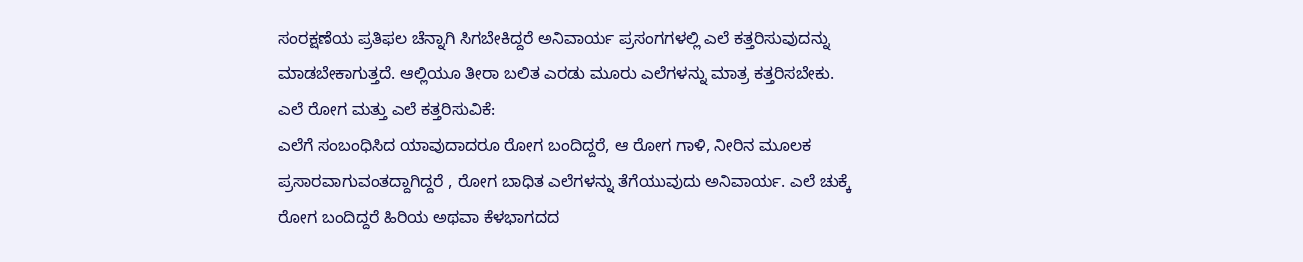ಸಂರಕ್ಷಣೆಯ ಪ್ರತಿಫಲ ಚೆನ್ನಾಗಿ ಸಿಗಬೇಕಿದ್ದರೆ ಅನಿವಾರ್ಯ ಪ್ರಸಂಗಗಳಲ್ಲಿ ಎಲೆ ಕತ್ತರಿಸುವುದನ್ನು ಮಾಡಬೇಕಾಗುತ್ತದೆ. ಆಲ್ಲಿಯೂ ತೀರಾ ಬಲಿತ ಎರಡು ಮೂರು ಎಲೆಗಳನ್ನು ಮಾತ್ರ ಕತ್ತರಿಸಬೇಕು.
ಎಲೆ ರೋಗ ಮತ್ತು ಎಲೆ ಕತ್ತರಿಸುವಿಕೆ:
ಎಲೆಗೆ ಸಂಬಂಧಿಸಿದ ಯಾವುದಾದರೂ ರೋಗ ಬಂದಿದ್ದರೆ, ಆ ರೋಗ ಗಾಳಿ, ನೀರಿನ ಮೂಲಕ ಪ್ರಸಾರವಾಗುವಂತದ್ದಾಗಿದ್ದರೆ , ರೋಗ ಬಾಧಿತ ಎಲೆಗಳನ್ನು ತೆಗೆಯುವುದು ಅನಿವಾರ್ಯ. ಎಲೆ ಚುಕ್ಕೆ ರೋಗ ಬಂದಿದ್ದರೆ ಹಿರಿಯ ಅಥವಾ ಕೆಳಭಾಗದದ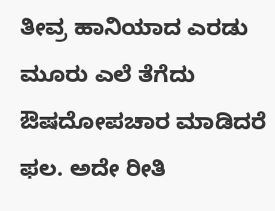ತೀವ್ರ ಹಾನಿಯಾದ ಎರಡು ಮೂರು ಎಲೆ ತೆಗೆದು ಔಷದೋಪಚಾರ ಮಾಡಿದರೆ ಫಲ. ಅದೇ ರೀತಿ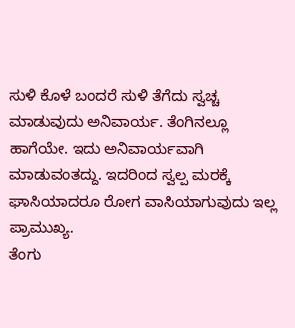ಸುಳಿ ಕೊಳೆ ಬಂದರೆ ಸುಳಿ ತೆಗೆದು ಸ್ವಚ್ಚ ಮಾಡುವುದು ಅನಿವಾರ್ಯ. ತೆಂಗಿನಲ್ಲೂ ಹಾಗೆಯೇ. ಇದು ಅನಿವಾರ್ಯವಾಗಿ ಮಾಡುವಂತದ್ದು. ಇದರಿಂದ ಸ್ವಲ್ಪ ಮರಕ್ಕೆ ಘಾಸಿಯಾದರೂ ರೋಗ ವಾಸಿಯಾಗುವುದು ಇಲ್ಲ ಪ್ರಾಮುಖ್ಯ.
ತೆಂಗು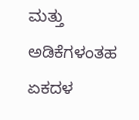ಮತ್ತು ಅಡಿಕೆಗಳಂತಹ ಏಕದಳ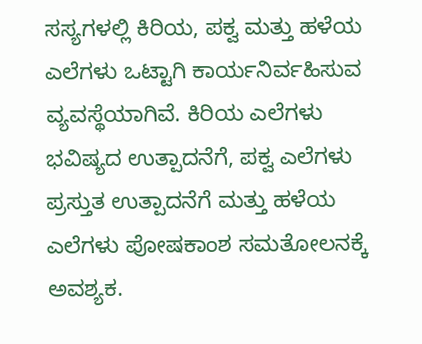ಸಸ್ಯಗಳಲ್ಲಿ ಕಿರಿಯ, ಪಕ್ವ ಮತ್ತು ಹಳೆಯ ಎಲೆಗಳು ಒಟ್ಟಾಗಿ ಕಾರ್ಯನಿರ್ವಹಿಸುವ ವ್ಯವಸ್ಥೆಯಾಗಿವೆ. ಕಿರಿಯ ಎಲೆಗಳು ಭವಿಷ್ಯದ ಉತ್ಪಾದನೆಗೆ, ಪಕ್ವ ಎಲೆಗಳು ಪ್ರಸ್ತುತ ಉತ್ಪಾದನೆಗೆ ಮತ್ತು ಹಳೆಯ ಎಲೆಗಳು ಪೋಷಕಾಂಶ ಸಮತೋಲನಕ್ಕೆ ಅವಶ್ಯಕ.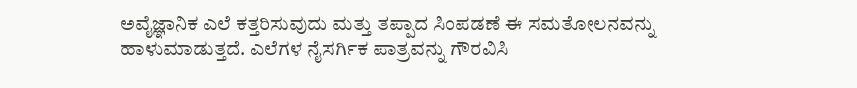ಅವೈಜ್ಞಾನಿಕ ಎಲೆ ಕತ್ತರಿಸುವುದು ಮತ್ತು ತಪ್ಪಾದ ಸಿಂಪಡಣೆ ಈ ಸಮತೋಲನವನ್ನು ಹಾಳುಮಾಡುತ್ತದೆ. ಎಲೆಗಳ ನೈಸರ್ಗಿಕ ಪಾತ್ರವನ್ನು ಗೌರವಿಸಿ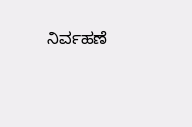ನಿರ್ವಹಣೆ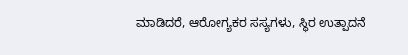ಮಾಡಿದರೆ, ಆರೋಗ್ಯಕರ ಸಸ್ಯಗಳು, ಸ್ಥಿರ ಉತ್ಪಾದನೆ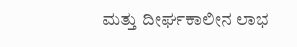ಮತ್ತು ದೀರ್ಘಕಾಲೀನ ಲಾಭ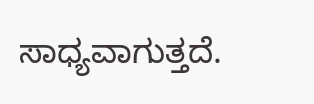ಸಾಧ್ಯವಾಗುತ್ತದೆ.